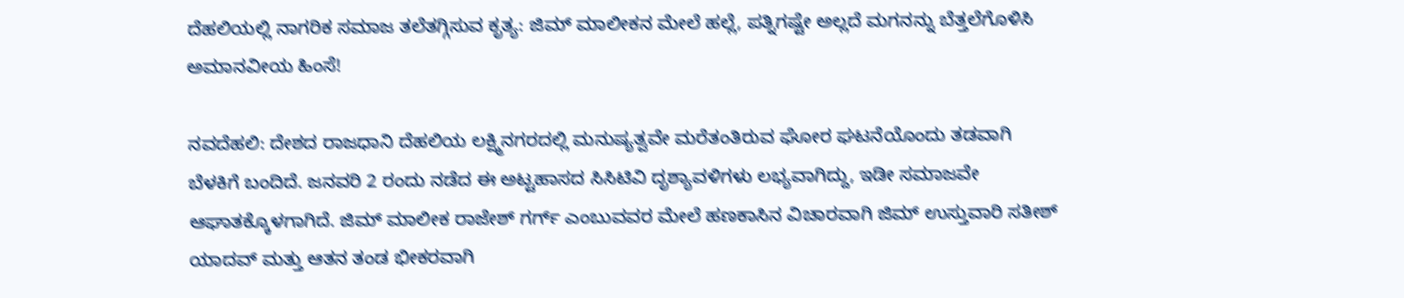ದೆಹಲಿಯಲ್ಲಿ ನಾಗರಿಕ ಸಮಾಜ ತಲೆತಗ್ಗಿಸುವ ಕೃತ್ಯ: ಜಿಮ್ ಮಾಲೀಕನ ಮೇಲೆ ಹಲ್ಲೆ, ಪತ್ನಿಗಷ್ಟೇ ಅಲ್ಲದೆ ಮಗನನ್ನು ಬೆತ್ತಲೆಗೊಳಿಸಿ ಅಮಾನವೀಯ ಹಿಂಸೆ!

ನವದೆಹಲಿ: ದೇಶದ ರಾಜಧಾನಿ ದೆಹಲಿಯ ಲಕ್ಷ್ಮಿನಗರದಲ್ಲಿ ಮನುಷ್ಯತ್ವವೇ ಮರೆತಂತಿರುವ ಘೋರ ಘಟನೆಯೊಂದು ತಡವಾಗಿ ಬೆಳಕಿಗೆ ಬಂದಿದೆ. ಜನವರಿ 2 ರಂದು ನಡೆದ ಈ ಅಟ್ಟಹಾಸದ ಸಿಸಿಟಿವಿ ದೃಶ್ಯಾವಳಿಗಳು ಲಭ್ಯವಾಗಿದ್ದು, ಇಡೀ ಸಮಾಜವೇ ಆಘಾತಕ್ಕೊಳಗಾಗಿದೆ. ಜಿಮ್ ಮಾಲೀಕ ರಾಜೇಶ್ ಗರ್ಗ್ ಎಂಬುವವರ ಮೇಲೆ ಹಣಕಾಸಿನ ವಿಚಾರವಾಗಿ ಜಿಮ್ ಉಸ್ತುವಾರಿ ಸತೀಶ್ ಯಾದವ್ ಮತ್ತು ಆತನ ತಂಡ ಭೀಕರವಾಗಿ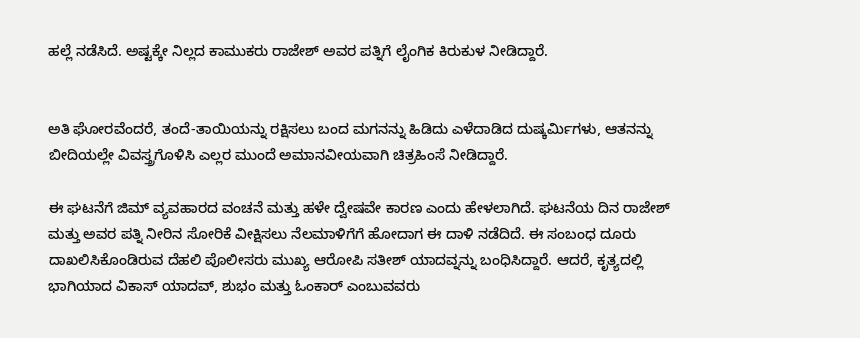ಹಲ್ಲೆ ನಡೆಸಿದೆ. ಅಷ್ಟಕ್ಕೇ ನಿಲ್ಲದ ಕಾಮುಕರು ರಾಜೇಶ್ ಅವರ ಪತ್ನಿಗೆ ಲೈಂಗಿಕ ಕಿರುಕುಳ ನೀಡಿದ್ದಾರೆ.


ಅತಿ ಘೋರವೆಂದರೆ, ತಂದೆ-ತಾಯಿಯನ್ನು ರಕ್ಷಿಸಲು ಬಂದ ಮಗನನ್ನು ಹಿಡಿದು ಎಳೆದಾಡಿದ ದುಷ್ಕರ್ಮಿಗಳು, ಆತನನ್ನು ಬೀದಿಯಲ್ಲೇ ವಿವಸ್ತ್ರಗೊಳಿಸಿ ಎಲ್ಲರ ಮುಂದೆ ಅಮಾನವೀಯವಾಗಿ ಚಿತ್ರಹಿಂಸೆ ನೀಡಿದ್ದಾರೆ.

ಈ ಘಟನೆಗೆ ಜಿಮ್ ವ್ಯವಹಾರದ ವಂಚನೆ ಮತ್ತು ಹಳೇ ದ್ವೇಷವೇ ಕಾರಣ ಎಂದು ಹೇಳಲಾಗಿದೆ. ಘಟನೆಯ ದಿನ ರಾಜೇಶ್ ಮತ್ತು ಅವರ ಪತ್ನಿ ನೀರಿನ ಸೋರಿಕೆ ವೀಕ್ಷಿಸಲು ನೆಲಮಾಳಿಗೆಗೆ ಹೋದಾಗ ಈ ದಾಳಿ ನಡೆದಿದೆ. ಈ ಸಂಬಂಧ ದೂರು ದಾಖಲಿಸಿಕೊಂಡಿರುವ ದೆಹಲಿ ಪೊಲೀಸರು ಮುಖ್ಯ ಆರೋಪಿ ಸತೀಶ್ ಯಾದವ್ನನ್ನು ಬಂಧಿಸಿದ್ದಾರೆ. ಆದರೆ, ಕೃತ್ಯದಲ್ಲಿ ಭಾಗಿಯಾದ ವಿಕಾಸ್ ಯಾದವ್, ಶುಭಂ ಮತ್ತು ಓಂಕಾರ್ ಎಂಬುವವರು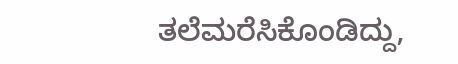ತಲೆಮರೆಸಿಕೊಂಡಿದ್ದು,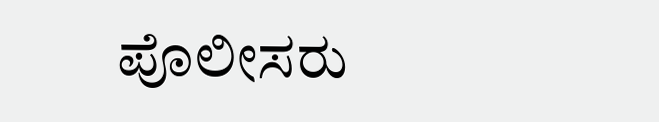ಪೊಲೀಸರು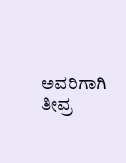ಅವರಿಗಾಗಿ ತೀವ್ರ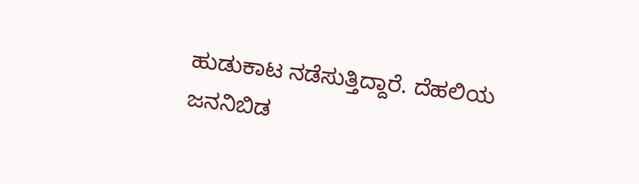ಹುಡುಕಾಟ ನಡೆಸುತ್ತಿದ್ದಾರೆ. ದೆಹಲಿಯ ಜನನಿಬಿಡ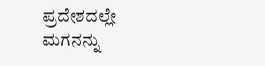ಪ್ರದೇಶದಲ್ಲೇ ಮಗನನ್ನು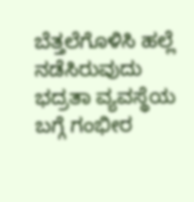ಬೆತ್ತಲೆಗೊಳಿಸಿ ಹಲ್ಲೆ ನಡೆಸಿರುವುದು ಭದ್ರತಾ ವ್ಯವಸ್ಥೆಯ ಬಗ್ಗೆ ಗಂಭೀರ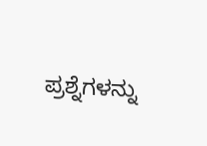ಪ್ರಶ್ನೆಗಳನ್ನು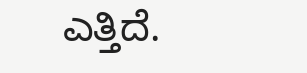ಎತ್ತಿದೆ.